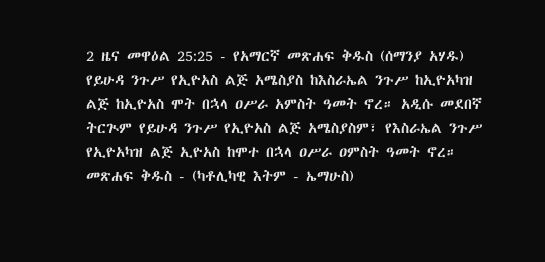2 ዜና መዋዕል 25:25 - የአማርኛ መጽሐፍ ቅዱስ (ሰማንያ አሃዱ) የይሁዳ ንጉሥ የኢዮአስ ልጅ አሜስያስ ከእስራኤል ንጉሥ ከኢዮአካዝ ልጅ ከኢዮአስ ሞት በኋላ ዐሥራ አምስት ዓመት ኖረ። አዲሱ መደበኛ ትርጒም የይሁዳ ንጉሥ የኢዮአስ ልጅ አሜስያስም፣ የእስራኤል ንጉሥ የኢዮአካዝ ልጅ ኢዮአስ ከሞተ በኋላ ዐሥራ ዐምስት ዓመት ኖረ። መጽሐፍ ቅዱስ - (ካቶሊካዊ እትም - ኤማሁስ)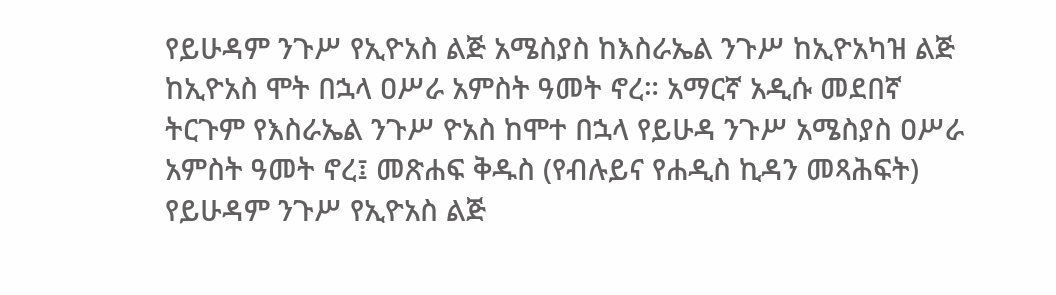የይሁዳም ንጉሥ የኢዮአስ ልጅ አሜስያስ ከእስራኤል ንጉሥ ከኢዮአካዝ ልጅ ከኢዮአስ ሞት በኋላ ዐሥራ አምስት ዓመት ኖረ። አማርኛ አዲሱ መደበኛ ትርጉም የእስራኤል ንጉሥ ዮአስ ከሞተ በኋላ የይሁዳ ንጉሥ አሜስያስ ዐሥራ አምስት ዓመት ኖረ፤ መጽሐፍ ቅዱስ (የብሉይና የሐዲስ ኪዳን መጻሕፍት) የይሁዳም ንጉሥ የኢዮአስ ልጅ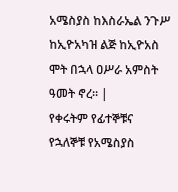አሜስያስ ከእስራኤል ንጉሥ ከኢዮአካዝ ልጅ ከኢዮአስ ሞት በኋላ ዐሥራ አምስት ዓመት ኖረ። |
የቀሩትም የፊተኞቹና የኋለኞቹ የአሜስያስ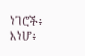ነገሮች፥ እነሆ፥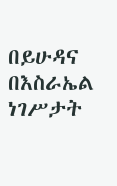በይሁዳና በእስራኤል ነገሥታት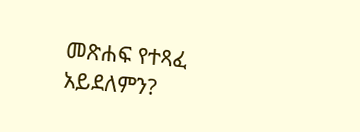መጽሐፍ የተጻፈ አይደለምን?